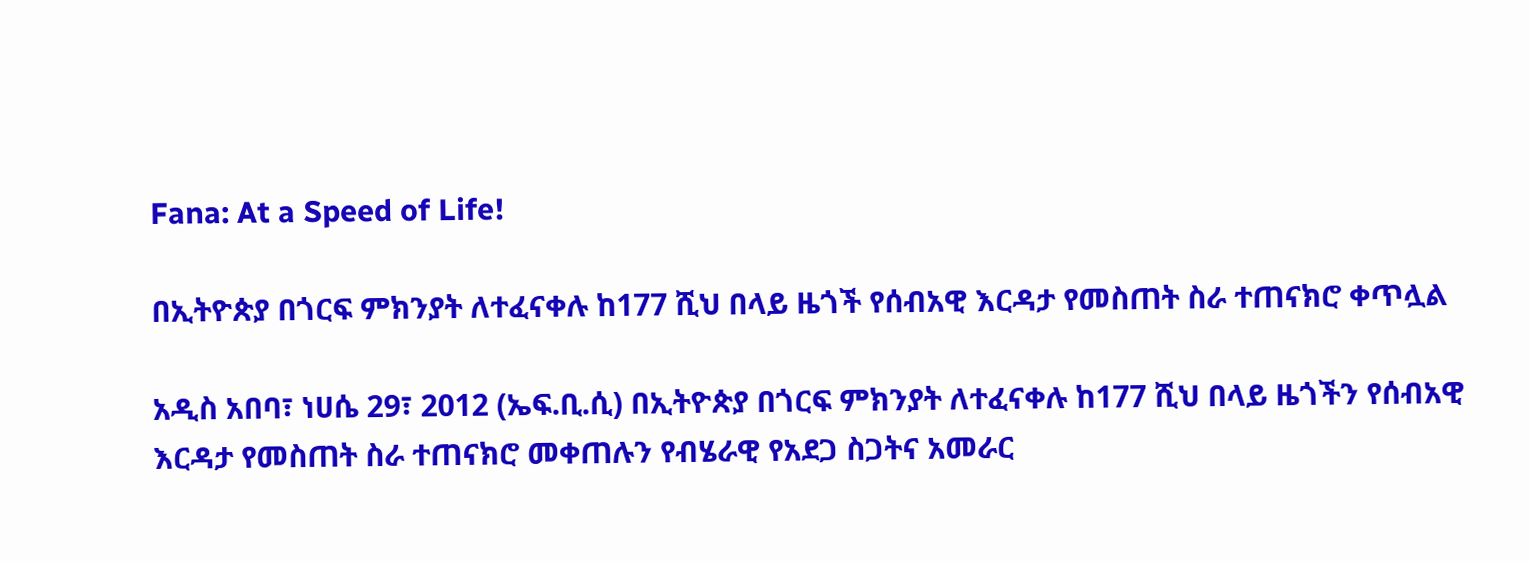Fana: At a Speed of Life!

በኢትዮጵያ በጎርፍ ምክንያት ለተፈናቀሉ ከ177 ሺህ በላይ ዜጎች የሰብአዊ እርዳታ የመስጠት ስራ ተጠናክሮ ቀጥሏል

አዲስ አበባ፣ ነሀሴ 29፣ 2012 (ኤፍ.ቢ.ሲ) በኢትዮጵያ በጎርፍ ምክንያት ለተፈናቀሉ ከ177 ሺህ በላይ ዜጎችን የሰብአዊ እርዳታ የመስጠት ስራ ተጠናክሮ መቀጠሉን የብሄራዊ የአደጋ ስጋትና አመራር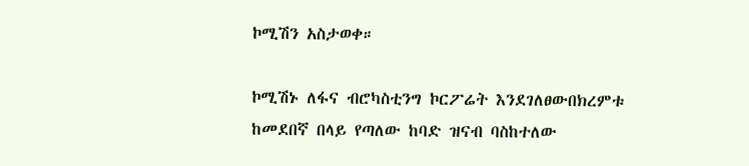ኮሚሽን አስታወቀ።

ኮሚሽኑ ለፋና ብሮካስቲንግ ኮርፖሬት እንደገለፀውበክረምቱ ከመደበኛ በላይ የጣለው ከባድ ዝናብ ባስከተለው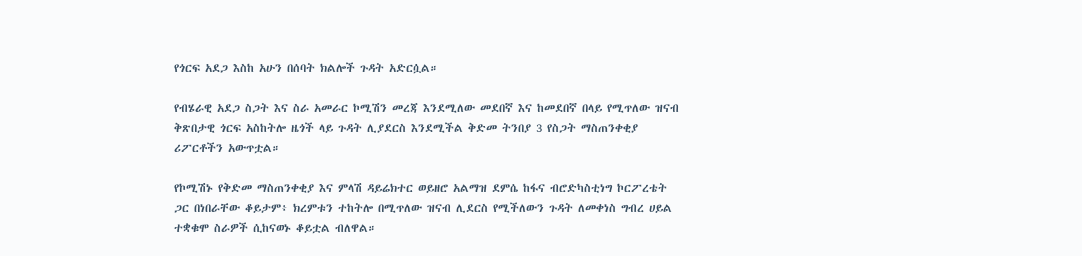የጎርፍ አደጋ እስከ አሁን በሰባት ክልሎች ጉዳት አድርሷል።

የብሄራዊ አደጋ ስጋት እና ስራ አመራር ኮሚሽን መረጃ እንደሚለው መደበኛ እና ከመደበኛ በላይ የሚጥለው ዝናብ ቅጽበታዊ ጎርፍ አስከትሎ ዜጎች ላይ ጉዳት ሊያደርስ እንደሚችል ቅድመ ትንበያ 3 የስጋት ማስጠንቀቂያ ሪፖርቶችን አውጥቷል።

የኮሚሽኑ የቅድመ ማስጠንቀቂያ እና ምላሽ ዳይሬክተር ወይዘሮ አልማዝ ደምሴ ከፋና ብሮድካስቲነግ ኮርፖረቴት ጋር በነበራቸው ቆይታም፥ ክረምቱን ተከትሎ በሚጥለው ዝናብ ሊደርስ የሚችለውን ጉዳት ለመቀነስ ግብረ ሀይል ተቋቁሞ ስራዎች ሲከናወኑ ቆይቷል ብለዋል።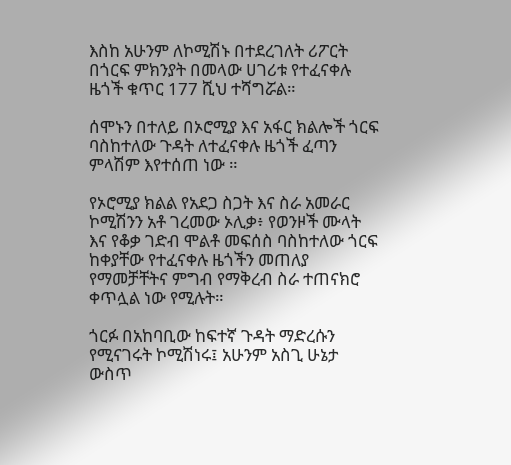እስከ አሁንም ለኮሚሽኑ በተደረገለት ሪፖርት በጎርፍ ምክንያት በመላው ሀገሪቱ የተፈናቀሉ ዜጎች ቁጥር 177 ሺህ ተሻግሯል።

ሰሞኑን በተለይ በኦሮሚያ እና አፋር ክልሎች ጎርፍ ባስከተለው ጉዳት ለተፈናቀሉ ዜጎች ፈጣን ምላሽም እየተሰጠ ነው ።

የኦሮሚያ ክልል የአደጋ ስጋት እና ስራ አመራር ኮሚሽንን አቶ ገረመው ኦሊቃ፥ የወንዞች ሙላት እና የቆቃ ገድብ ሞልቶ መፍሰስ ባስከተለው ጎርፍ ከቀያቸው የተፈናቀሉ ዜጎችን መጠለያ የማመቻቸትና ምግብ የማቅረብ ስራ ተጠናክሮ ቀጥሏል ነው የሚሉት።

ጎርፉ በአከባቢው ከፍተኛ ጉዳት ማድረሱን የሚናገሩት ኮሚሽነሩ፤ አሁንም አስጊ ሁኔታ ውስጥ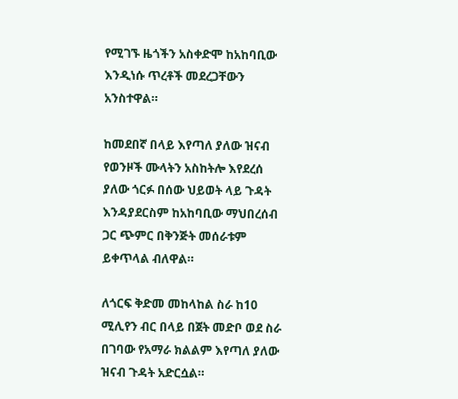የሚገኙ ዜጎችን አስቀድሞ ከአከባቢው እንዲነሱ ጥረቶች መደረጋቸውን አንስተዋል።

ከመደበኛ በላይ እየጣለ ያለው ዝናብ የወንዞች ሙላትን አስከትሎ እየደረሰ ያለው ጎርፉ በሰው ህይወት ላይ ጉዳት እንዳያደርስም ከአከባቢው ማህበረሰብ ጋር ጭምር በቅንጅት መሰራቱም ይቀጥላል ብለዋል።

ለጎርፍ ቅድመ መከላከል ስራ ከ10 ሚሊየን ብር በላይ በጀት መድቦ ወደ ስራ በገባው የአማራ ክልልም እየጣለ ያለው ዝናብ ጉዳት አድርሷል።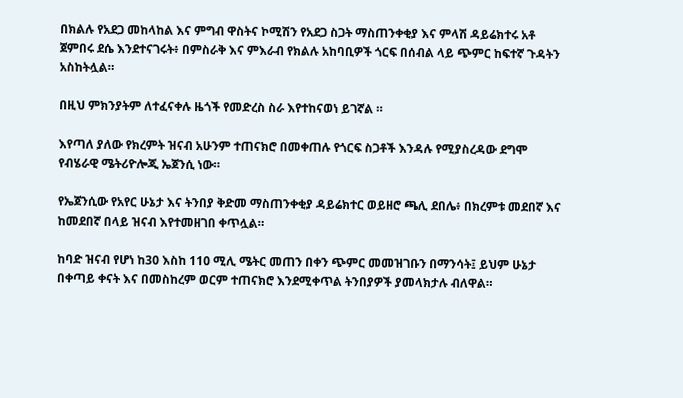በክልሉ የአደጋ መከላከል እና ምግብ ዋስትና ኮሚሽን የአደጋ ስጋት ማስጠንቀቂያ እና ምላሽ ዳይሬክተሩ አቶ ጀምበሩ ደሴ እንደተናገሩት፥ በምስራቅ እና ምእራብ የክልሉ አከባቢዎች ጎርፍ በሰብል ላይ ጭምር ከፍተኛ ጉዳትን አስከትሏል።

በዚህ ምክንያትም ለተፈናቀሉ ዜጎች የመድረስ ስራ እየተከናወነ ይገኛል ።

እየጣለ ያለው የክረምት ዝናብ አሁንም ተጠናክሮ በመቀጠሉ የጎርፍ ስጋቶች እንዳሉ የሚያስረዳው ደግሞ የብሄራዊ ሜትሪዮሎጂ ኤጀንሲ ነው።

የኤጀንሲው የአየር ሁኔታ እና ትንበያ ቅድመ ማስጠንቀቂያ ዳይሬክተር ወይዘሮ ጫሊ ደበሌ፥ በክረምቱ መደበኛ እና ከመደበኛ በላይ ዝናብ እየተመዘገበ ቀጥሏል።

ከባድ ዝናብ የሆነ ከ30 እስከ 110 ሚሊ ሜትር መጠን በቀን ጭምር መመዝገቡን በማንሳት፤ ይህም ሁኔታ በቀጣይ ቀናት እና በመስከረም ወርም ተጠናክሮ እንደሚቀጥል ትንበያዎች ያመላክታሉ ብለዋል።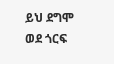ይህ ደግሞ ወደ ጎርፍ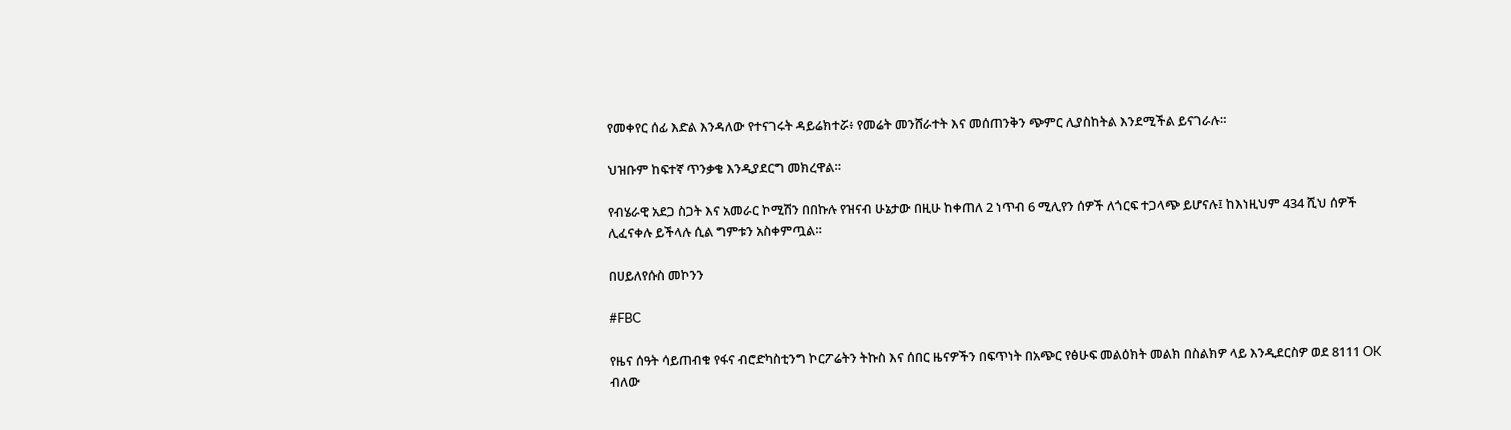የመቀየር ሰፊ እድል እንዳለው የተናገሩት ዳይሬክተሯ፥ የመሬት መንሸራተት እና መሰጠንቅን ጭምር ሊያስከትል እንደሚችል ይናገራሉ።

ህዝቡም ከፍተኛ ጥንቃቄ እንዲያደርግ መክረዋል።

የብሄራዊ አደጋ ስጋት እና አመራር ኮሚሽን በበኩሉ የዝናብ ሁኔታው በዚሁ ከቀጠለ 2 ነጥብ 6 ሚሊየን ሰዎች ለጎርፍ ተጋላጭ ይሆናሉ፤ ከእነዚህም 434 ሺህ ሰዎች ሊፈናቀሉ ይችላሉ ሲል ግምቱን አስቀምጧል።

በሀይለየሱስ መኮንን

#FBC

የዜና ሰዓት ሳይጠብቁ የፋና ብሮድካስቲንግ ኮርፖሬትን ትኩስ እና ሰበር ዜናዎችን በፍጥነት በአጭር የፅሁፍ መልዕክት መልክ በስልክዎ ላይ እንዲደርስዎ ወደ 8111 OK ብለው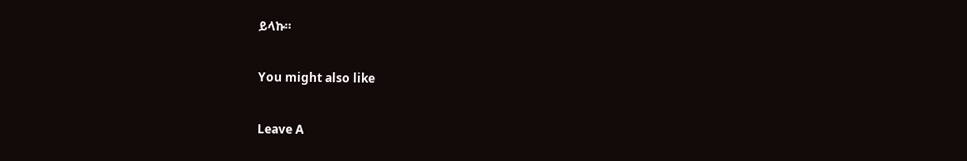ይላኩ።

You might also like

Leave A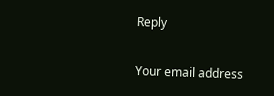Reply

Your email address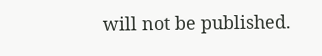will not be published.